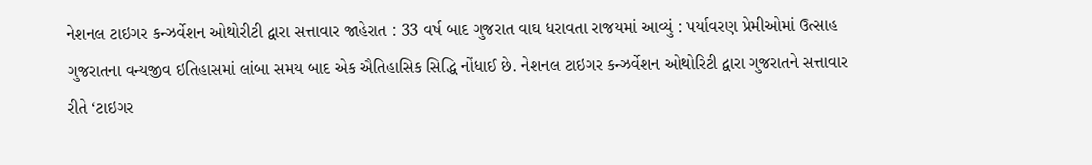નેશનલ ટાઇગર કન્ઝર્વેશન ઓથોરીટી દ્વારા સત્તાવાર જાહેરાત : 33 વર્ષ બાદ ગુજરાત વાઘ ધરાવતા રાજયમાં આવ્યું : પર્યાવરણ પ્રેમીઓમાં ઉત્સાહ
ગુજરાતના વન્યજીવ ઇતિહાસમાં લાંબા સમય બાદ એક ઐતિહાસિક સિદ્ધિ નોંધાઈ છે. નેશનલ ટાઇગર કન્ઝર્વેશન ઓથોરિટી દ્વારા ગુજરાતને સત્તાવાર રીતે ‘ટાઇગર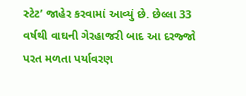સ્ટેટ’ જાહેર કરવામાં આવ્યું છે. છેલ્લા 33 વર્ષથી વાઘની ગેરહાજરી બાદ આ દરજ્જો પરત મળતા પર્યાવરણ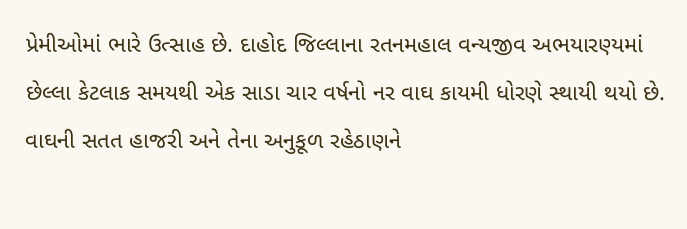પ્રેમીઓમાં ભારે ઉત્સાહ છે. દાહોદ જિલ્લાના રતનમહાલ વન્યજીવ અભયારણ્યમાં છેલ્લા કેટલાક સમયથી એક સાડા ચાર વર્ષનો નર વાઘ કાયમી ધોરણે સ્થાયી થયો છે. વાઘની સતત હાજરી અને તેના અનુકૂળ રહેઠાણને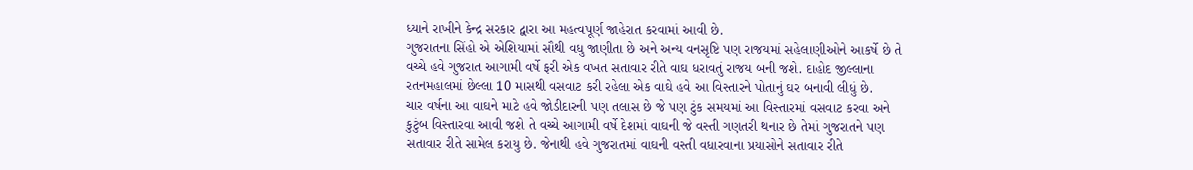ધ્યાને રાખીને કેન્દ્ર સરકાર દ્વારા આ મહત્વપૂર્ણ જાહેરાત કરવામાં આવી છે.
ગુજરાતના સિંહો એ એશિયામાં સૌથી વધુ જાણીતા છે અને અન્ય વનસૃષ્ટિ પણ રાજયમાં સહેલાણીઓને આકર્ષે છે તે વચ્ચે હવે ગુજરાત આગામી વર્ષે ફરી એક વખત સતાવાર રીતે વાઘ ધરાવતું રાજય બની જશે. દાહોદ જીલ્લાના રતનમહાલમાં છેલ્લા 10 માસથી વસવાટ કરી રહેલા એક વાઘે હવે આ વિસ્તારને પોતાનું ઘર બનાવી લીધું છે.
ચાર વર્ષના આ વાઘને માટે હવે જોડીદારની પણ તલાસ છે જે પણ ટુંક સમયમાં આ વિસ્તારમાં વસવાટ કરવા અને કુટુંબ વિસ્તારવા આવી જશે તે વચ્ચે આગામી વર્ષે દેશમાં વાઘની જે વસ્તી ગણતરી થનાર છે તેમાં ગુજરાતને પણ સતાવાર રીતે સામેલ કરાયુ છે. જેનાથી હવે ગુજરાતમાં વાઘની વસ્તી વધારવાના પ્રયાસોને સતાવાર રીતે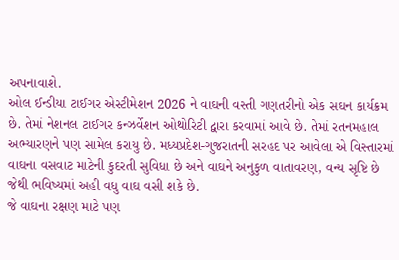અપનાવાશે.
ઓલ ઈન્ડીયા ટાઈગર એસ્ટીમેશન 2026 ને વાઘની વસ્તી ગણતરીનો એક સઘન કાર્યક્રમ છે. તેમાં નેશનલ ટાઈગર કન્ઝર્વેશન ઓથોરિટી દ્વારા કરવામાં આવે છે. તેમાં રતનમહાલ અભ્યારણને પણ સામેલ કરાયુ છે. મધ્યપ્રદેશ-ગુજરાતની સરહદ પર આવેલા એ વિસ્તારમાં વાઘના વસવાટ માટેની કુદરતી સુવિધા છે અને વાઘને અનુકુળ વાતાવરણ, વન્ય સૃષ્ટિ છે જેથી ભવિષ્યમાં અહી વધુ વાઘ વસી શકે છે.
જે વાઘના રક્ષણ માટે પણ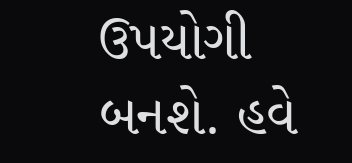ઉપયોગી બનશે. હવે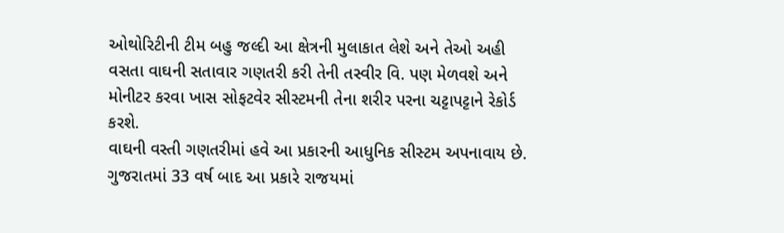ઓથોરિટીની ટીમ બહુ જલ્દી આ ક્ષેત્રની મુલાકાત લેશે અને તેઓ અહી વસતા વાઘની સતાવાર ગણતરી કરી તેની તસ્વીર વિ. પણ મેળવશે અને મોનીટર કરવા ખાસ સોફટવેર સીસ્ટમની તેના શરીર પરના ચટ્ટાપટ્ટાને રેકોર્ડ કરશે.
વાઘની વસ્તી ગણતરીમાં હવે આ પ્રકારની આધુનિક સીસ્ટમ અપનાવાય છે. ગુજરાતમાં 33 વર્ષ બાદ આ પ્રકારે રાજયમાં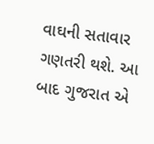વાઘની સતાવાર ગણતરી થશે. આ બાદ ગુજરાત એ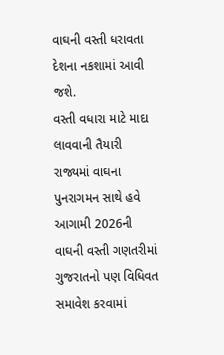વાઘની વસ્તી ધરાવતા દેશના નકશામાં આવી જશે.
વસ્તી વધારા માટે માદા લાવવાની તૈયારી
રાજ્યમાં વાઘના પુનરાગમન સાથે હવે આગામી 2026ની વાઘની વસ્તી ગણતરીમાં ગુજરાતનો પણ વિધિવત સમાવેશ કરવામાં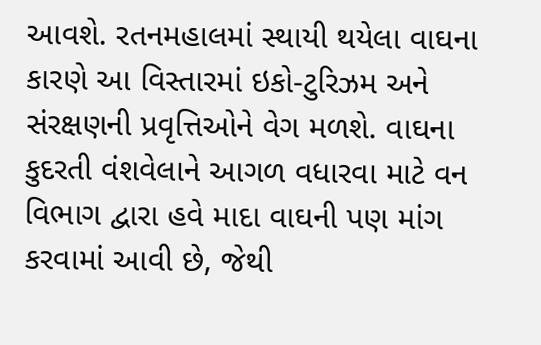આવશે. રતનમહાલમાં સ્થાયી થયેલા વાઘના કારણે આ વિસ્તારમાં ઇકો-ટુરિઝમ અને સંરક્ષણની પ્રવૃત્તિઓને વેગ મળશે. વાઘના કુદરતી વંશવેલાને આગળ વધારવા માટે વન વિભાગ દ્વારા હવે માદા વાઘની પણ માંગ કરવામાં આવી છે, જેથી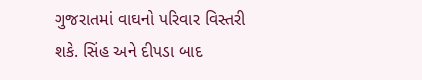ગુજરાતમાં વાઘનો પરિવાર વિસ્તરી શકે. સિંહ અને દીપડા બાદ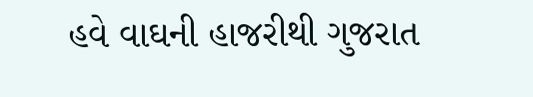હવે વાઘની હાજરીથી ગુજરાત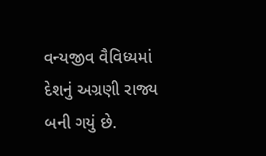વન્યજીવ વૈવિધ્યમાં દેશનું અગ્રણી રાજ્ય બની ગયું છે.